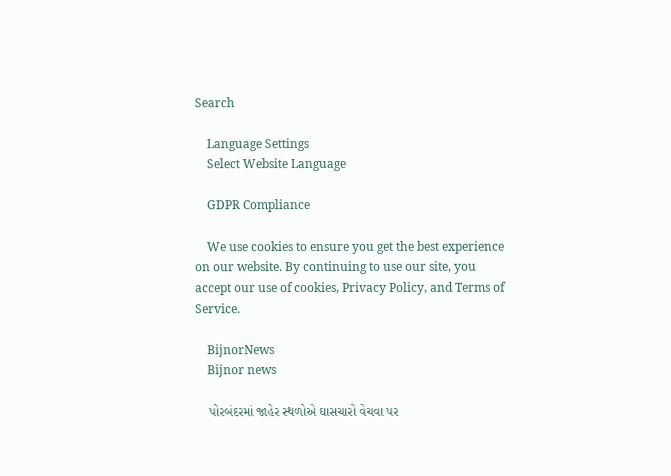Search

    Language Settings
    Select Website Language

    GDPR Compliance

    We use cookies to ensure you get the best experience on our website. By continuing to use our site, you accept our use of cookies, Privacy Policy, and Terms of Service.

    BijnorNews
    Bijnor news

    પોરબંદરમાં જાહેર સ્થળોએ ઘાસચારો વેચવા પર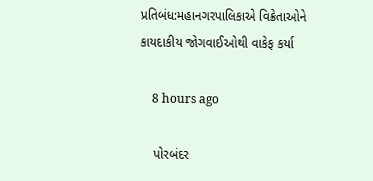પ્રતિબંધ:મહાનગરપાલિકાએ વિક્રેતાઓને કાયદાકીય જોગવાઈઓથી વાકેફ કર્યા

    8 hours ago

    પોરબંદર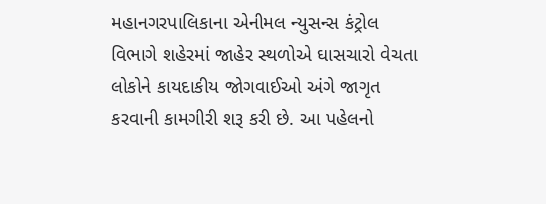મહાનગરપાલિકાના એનીમલ ન્યુસન્સ કંટ્રોલ વિભાગે શહેરમાં જાહેર સ્થળોએ ઘાસચારો વેચતા લોકોને કાયદાકીય જોગવાઈઓ અંગે જાગૃત કરવાની કામગીરી શરૂ કરી છે. આ પહેલનો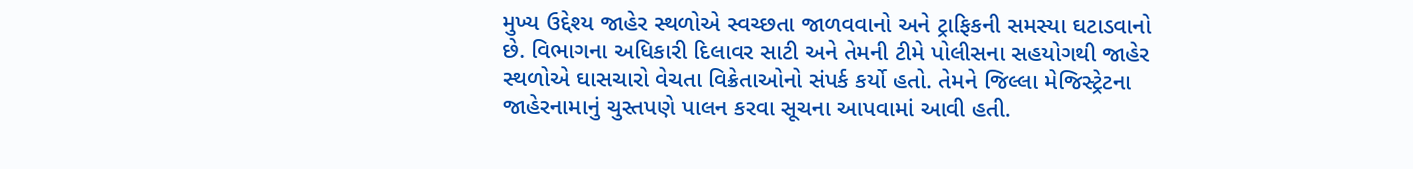મુખ્ય ઉદ્દેશ્ય જાહેર સ્થળોએ સ્વચ્છતા જાળવવાનો અને ટ્રાફિકની સમસ્યા ઘટાડવાનો છે. વિભાગના અધિકારી દિલાવર સાટી અને તેમની ટીમે પોલીસના સહયોગથી જાહેર સ્થળોએ ઘાસચારો વેચતા વિક્રેતાઓનો સંપર્ક કર્યો હતો. તેમને જિલ્લા મેજિસ્ટ્રેટના જાહેરનામાનું ચુસ્તપણે પાલન કરવા સૂચના આપવામાં આવી હતી.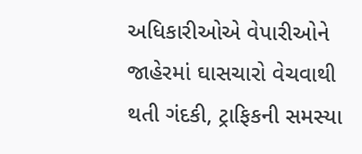અધિકારીઓએ વેપારીઓને જાહેરમાં ઘાસચારો વેચવાથી થતી ગંદકી, ટ્રાફિકની સમસ્યા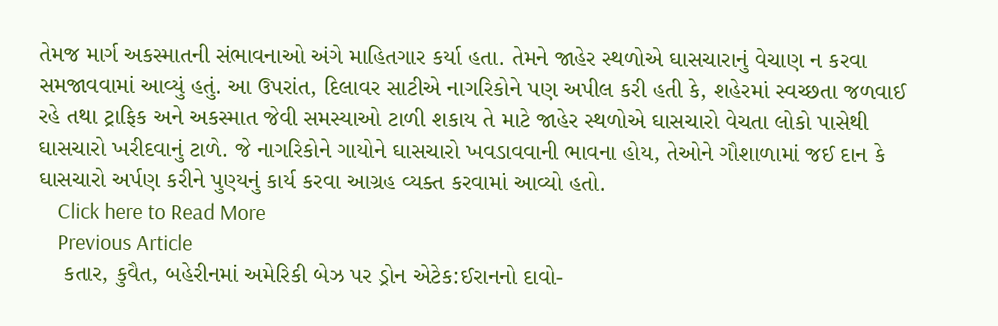તેમજ માર્ગ અકસ્માતની સંભાવનાઓ અંગે માહિતગાર કર્યા હતા. તેમને જાહેર સ્થળોએ ઘાસચારાનું વેચાણ ન કરવા સમજાવવામાં આવ્યું હતું. આ ઉપરાંત, દિલાવર સાટીએ નાગરિકોને પણ અપીલ કરી હતી કે, શહેરમાં સ્વચ્છતા જળવાઈ રહે તથા ટ્રાફિક અને અકસ્માત જેવી સમસ્યાઓ ટાળી શકાય તે માટે જાહેર સ્થળોએ ઘાસચારો વેચતા લોકો પાસેથી ઘાસચારો ખરીદવાનું ટાળે. જે નાગરિકોને ગાયોને ઘાસચારો ખવડાવવાની ભાવના હોય, તેઓને ગૌશાળામાં જઈ દાન કે ઘાસચારો અર્પણ કરીને પુણ્યનું કાર્ય કરવા આગ્રહ વ્યક્ત કરવામાં આવ્યો હતો.
    Click here to Read More
    Previous Article
    કતાર, કુવૈત, બહેરીનમાં અમેરિકી બેઝ પર ડ્રોન એટેક:ઈરાનનો દાવો-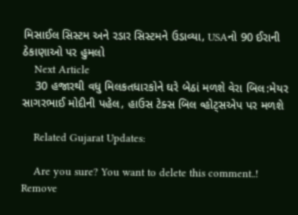મિસાઈલ સિસ્ટમ અને રડાર સિસ્ટમને ઉડાવ્યા, USAનો 90 ઈરાની ઠેકાણાઓ પર હુમલો
    Next Article
    30 હજારથી વધુ મિલકતધારકોને ઘરે બેઠાં મળશે વેરા બિલ:મેયર સાગરભાઈ મોદીની પહેલ, હાઉસ ટેક્સ બિલ વ્હોટ્સએપ પર મળશે

    Related Gujarat Updates:

    Are you sure? You want to delete this comment..! Remove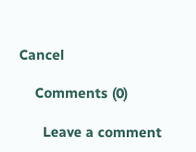Cancel

    Comments (0)

      Leave a comment